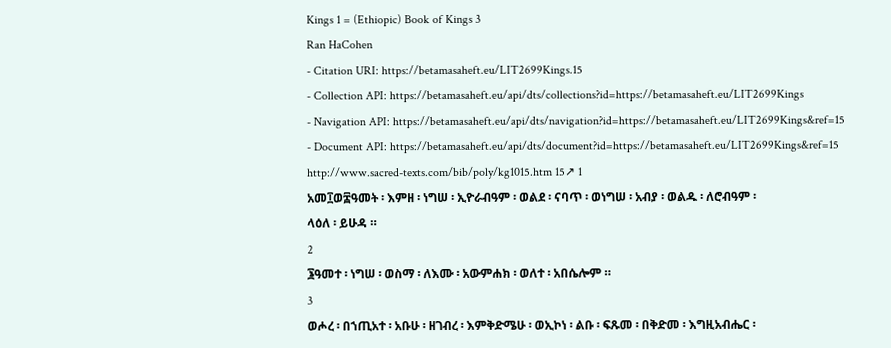Kings 1 = (Ethiopic) Book of Kings 3
Ran HaCohen
- Citation URI: https://betamasaheft.eu/LIT2699Kings.15
- Collection API: https://betamasaheft.eu/api/dts/collections?id=https://betamasaheft.eu/LIT2699Kings
- Navigation API: https://betamasaheft.eu/api/dts/navigation?id=https://betamasaheft.eu/LIT2699Kings&ref=15
- Document API: https://betamasaheft.eu/api/dts/document?id=https://betamasaheft.eu/LIT2699Kings&ref=15
http://www.sacred-texts.com/bib/poly/kg1015.htm 15↗ 1
አመ፲ወ፰ዓመት ፡ እምዘ ፡ ነግሠ ፡ ኢዮራብዓም ፡ ወልደ ፡ ናባጥ ፡ ወነግሠ ፡ አብያ ፡ ወልዱ ፡ ለሮብዓም ፡
ላዕለ ፡ ይሁዳ ።
2
፮ዓመተ ፡ ነግሠ ፡ ወስማ ፡ ለእሙ ፡ አውምሐክ ፡ ወለተ ፡ አበሴሎም ።
3
ወሖረ ፡ በኀጢአተ ፡ አቡሁ ፡ ዘገብረ ፡ እምቅድሜሁ ፡ ወኢኮነ ፡ ልቡ ፡ ፍጹመ ፡ በቅድመ ፡ እግዚአብሔር ፡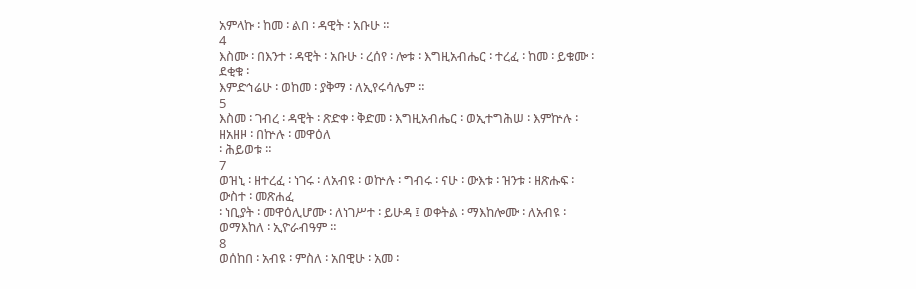አምላኩ ፡ ከመ ፡ ልበ ፡ ዳዊት ፡ አቡሁ ።
4
እስሙ ፡ በእንተ ፡ ዳዊት ፡ አቡሁ ፡ ረሰየ ፡ ሎቱ ፡ እግዚአብሔር ፡ ተረፈ ፡ ከመ ፡ ይቁሙ ፡ ደቂቁ ፡
እምድኅሬሁ ፡ ወከመ ፡ ያቅማ ፡ ለኢየሩሳሌም ።
5
እስመ ፡ ገብረ ፡ ዳዊት ፡ ጽድቀ ፡ ቅድመ ፡ እግዚአብሔር ፡ ወኢተግሕሠ ፡ እምኵሉ ፡ ዘአዘዞ ፡ በኵሉ ፡ መዋዕለ
፡ ሕይወቱ ።
7
ወዝኒ ፡ ዘተረፈ ፡ ነገሩ ፡ ለአብዩ ፡ ወኵሉ ፡ ግብሩ ፡ ናሁ ፡ ውእቱ ፡ ዝንቱ ፡ ዘጽሑፍ ፡ ውስተ ፡ መጽሐፈ
፡ ነቢያት ፡ መዋዕሊሆሙ ፡ ለነገሥተ ፡ ይሁዳ ፤ ወቀትል ፡ ማእከሎሙ ፡ ለአብዩ ፡ ወማእከለ ፡ ኢዮራብዓም ።
8
ወሰከበ ፡ አብዩ ፡ ምስለ ፡ አበዊሁ ፡ አመ ፡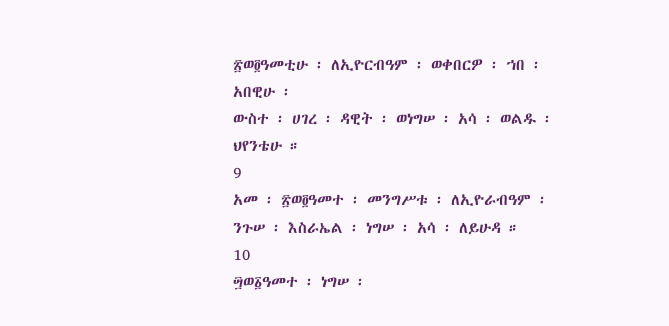፳ወ፬ዓመቲሁ ፡ ለኢዮርብዓም ፡ ወቀበርዎ ፡ ኀበ ፡ አበዊሁ ፡
ውስተ ፡ ሀገረ ፡ ዳዊት ፡ ወነግሠ ፡ አሳ ፡ ወልዱ ፡ ህየንቴሁ ።
9
አመ ፡ ፳ወ፬ዓመተ ፡ መንግሥቱ ፡ ለኢዮራብዓም ፡ ንጉሠ ፡ እስራኤል ፡ ነግሠ ፡ አሳ ፡ ለይሁዳ ።
10
፵ወ፩ዓመተ ፡ ነግሠ ፡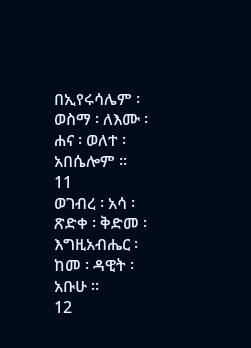በኢየሩሳሌም ፡ ወስማ ፡ ለእሙ ፡ ሐና ፡ ወለተ ፡ አበሴሎም ።
11
ወገብረ ፡ አሳ ፡ ጽድቀ ፡ ቅድመ ፡ እግዚአብሔር ፡ ከመ ፡ ዳዊት ፡ አቡሁ ።
12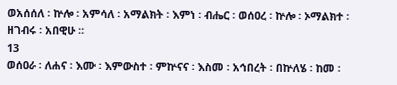ወአሰሰለ ፡ ኵሎ ፡ አምሳለ ፡ አማልክት ፡ እምነ ፡ ብሔር ፡ ወሰዐረ ፡ ኵሎ ፡ ኦማልክተ ፡ ዘገብሩ ፡ አበዊሁ ።
13
ወሰዐራ ፡ ለሐና ፡ እሙ ፡ እምውስተ ፡ ምኵናና ፡ እስመ ፡ አኅበረት ፡ በኵለሄ ፡ ከመ ፡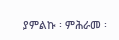ያምልኩ ፡ ምሕራመ ፡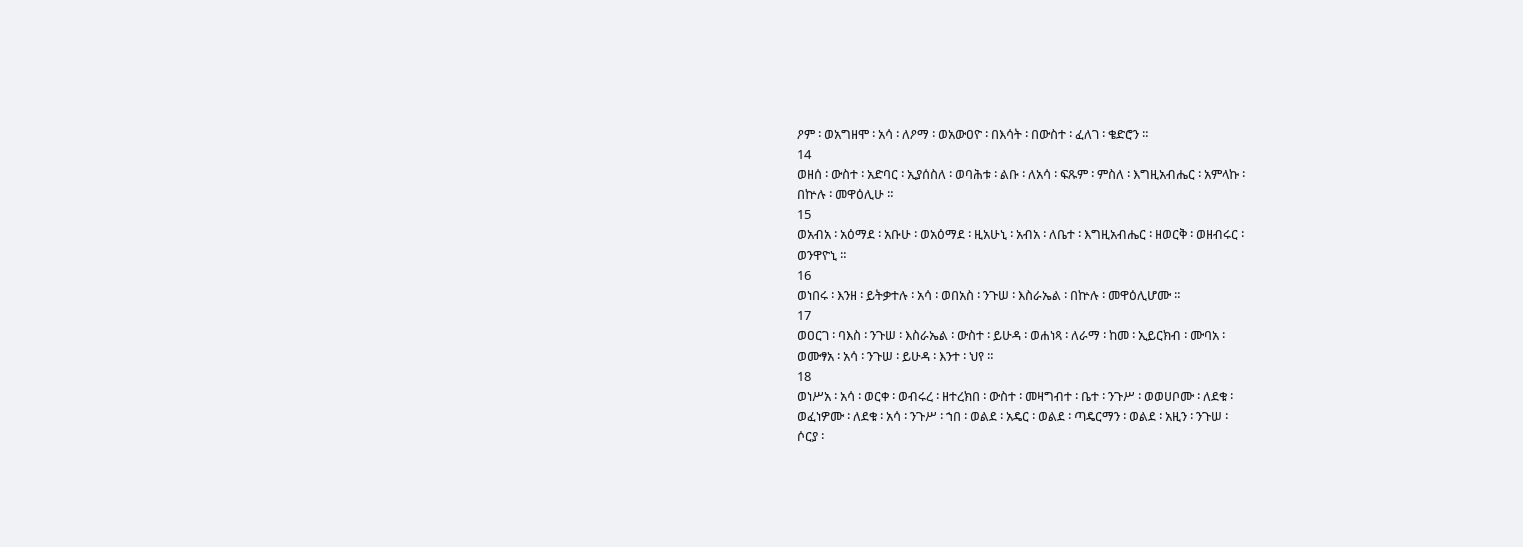ዖም ፡ ወአግዘሞ ፡ አሳ ፡ ለዖማ ፡ ወአውዐዮ ፡ በእሳት ፡ በውስተ ፡ ፈለገ ፡ ቄድሮን ።
14
ወዘሰ ፡ ውስተ ፡ አድባር ፡ ኢያሰስለ ፡ ወባሕቱ ፡ ልቡ ፡ ለአሳ ፡ ፍጹም ፡ ምስለ ፡ እግዚአብሔር ፡ አምላኩ ፡
በኵሉ ፡ መዋዕሊሁ ።
15
ወአብአ ፡ አዕማደ ፡ አቡሁ ፡ ወአዕማደ ፡ ዚአሁኒ ፡ አብአ ፡ ለቤተ ፡ እግዚአብሔር ፡ ዘወርቅ ፡ ወዘብሩር ፡
ወንዋዮኒ ።
16
ወነበሩ ፡ እንዘ ፡ ይትቃተሉ ፡ አሳ ፡ ወበአስ ፡ ንጉሠ ፡ እስራኤል ፡ በኵሉ ፡ መዋዕሊሆሙ ።
17
ወዐርገ ፡ ባእስ ፡ ንጉሠ ፡ እስራኤል ፡ ውስተ ፡ ይሁዳ ፡ ወሐነጻ ፡ ለራማ ፡ ከመ ፡ ኢይርክብ ፡ ሙባአ ፡
ወሙፃአ ፡ አሳ ፡ ንጉሠ ፡ ይሁዳ ፡ እንተ ፡ ህየ ።
18
ወነሥአ ፡ አሳ ፡ ወርቀ ፡ ወብሩረ ፡ ዘተረክበ ፡ ውስተ ፡ መዛግብተ ፡ ቤተ ፡ ንጉሥ ፡ ወወሀቦሙ ፡ ለደቁ ፡
ወፈነዎሙ ፡ ለደቁ ፡ አሳ ፡ ንጉሥ ፡ ኀበ ፡ ወልደ ፡ አዴር ፡ ወልደ ፡ ጣዴርማን ፡ ወልደ ፡ አዚን ፡ ንጉሠ ፡
ሶርያ ፡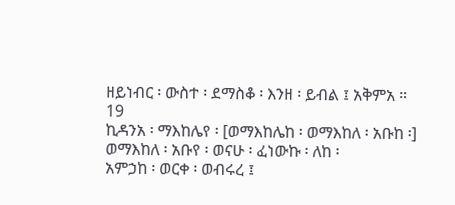ዘይነብር ፡ ውስተ ፡ ደማስቆ ፡ እንዘ ፡ ይብል ፤ አቅምአ ።
19
ኪዳንአ ፡ ማእከሌየ ፡ [ወማእከሌከ ፡ ወማእከለ ፡ አቡከ ፡] ወማእከለ ፡ አቡየ ፡ ወናሁ ፡ ፈነውኩ ፡ ለከ ፡
አምኃከ ፡ ወርቀ ፡ ወብሩረ ፤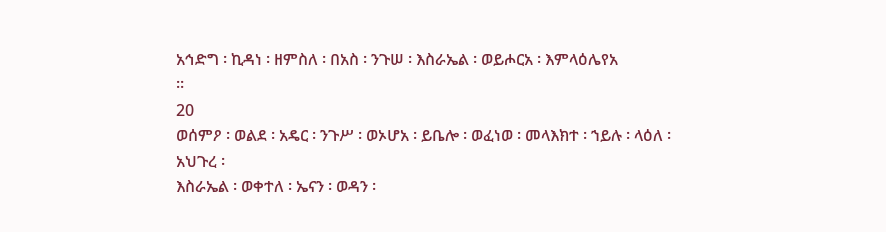አኅድግ ፡ ኪዳነ ፡ ዘምስለ ፡ በአስ ፡ ንጉሠ ፡ እስራኤል ፡ ወይሖርአ ፡ እምላዕሌየአ
።
20
ወሰምዖ ፡ ወልደ ፡ አዴር ፡ ንጉሥ ፡ ወኦሆአ ፡ ይቤሎ ፡ ወፈነወ ፡ መላእክተ ፡ ኀይሉ ፡ ላዕለ ፡ አህጉረ ፡
እስራኤል ፡ ወቀተለ ፡ ኤናን ፡ ወዳን ፡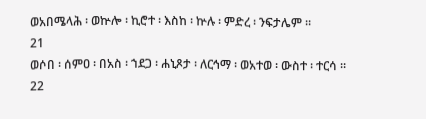ወአበሜላሕ ፡ ወኵሎ ፡ ኪሮተ ፡ እስከ ፡ ኵሉ ፡ ምድረ ፡ ንፍታሌም ።
21
ወሶበ ፡ ሰምዐ ፡ በአስ ፡ ኀደጋ ፡ ሐኒጾታ ፡ ለርኅማ ፡ ወአተወ ፡ ውስተ ፡ ተርሳ ።
22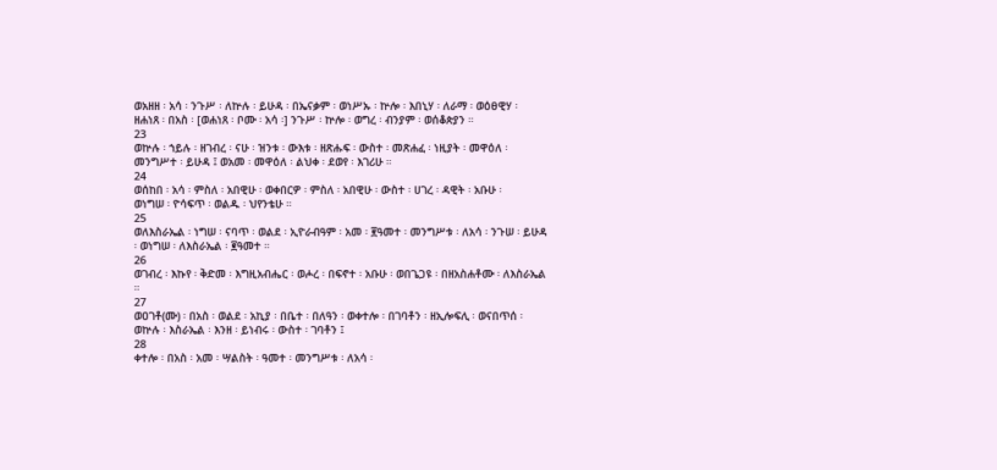ወአዘዘ ፡ አሳ ፡ ንጉሥ ፡ ለኵሉ ፡ ይሁዳ ፡ በኤናቃም ፡ ወነሥኡ ፡ ኵሎ ፡ እበኒሃ ፡ ለራማ ፡ ወዕፀዊሃ ፡
ዘሐነጸ ፡ በአስ ፡ [ወሐነጸ ፡ ቦሙ ፡ አሳ ፡] ንጉሥ ፡ ኵሎ ፡ ወግረ ፡ ብንያም ፡ ወሰቆጵያን ።
23
ወኵሉ ፡ ኀይሉ ፡ ዘገብረ ፡ ናሁ ፡ ዝንቱ ፡ ውእቱ ፡ ዘጽሑፍ ፡ ውስተ ፡ መጽሐፈ ፡ ነዚያት ፡ መዋዕለ ፡
መንግሥተ ፡ ይሁዳ ፤ ወአመ ፡ መዋዕለ ፡ ልህቀ ፡ ደወየ ፡ እገሪሁ ።
24
ወሰከበ ፡ አሳ ፡ ምስለ ፡ አበዊሁ ፡ ወቀበርዎ ፡ ምስለ ፡ አበዊሁ ፡ ውስተ ፡ ሀገረ ፡ ዳዊት ፡ አቡሁ ፡
ወነግሠ ፡ ዮሳፍጥ ፡ ወልዱ ፡ ህየንቴሁ ።
25
ወለእስራኤል ፡ ነግሠ ፡ ናባጥ ፡ ወልደ ፡ ኢዮራብዓም ፡ አመ ፡ ፪ዓመተ ፡ መንግሥቱ ፡ ለአሳ ፡ ንጉሠ ፡ ይሁዳ
፡ ወነግሠ ፡ ለእስራኤል ፡ ፪ዓመተ ።
26
ወገብረ ፡ እኩየ ፡ ቅድመ ፡ እግዚአብሔር ፡ ወሖረ ፡ በፍኖተ ፡ አቡሁ ፡ ወበጌጋዩ ፡ በዘአስሐቶሙ ፡ ለእስራኤል
።
27
ወዐገቶ(ሙ) ፡ በአስ ፡ ወልደ ፡ አኪያ ፡ በቤተ ፡ በለዓን ፡ ወቀተሎ ፡ በገባቶን ፡ ዘኢሎፍሊ ፡ ወናበጥሰ ፡
ወኵሉ ፡ እስራኤል ፡ እንዘ ፡ ይነብሩ ፡ ውስተ ፡ ገባቶን ፤
28
ቀተሎ ፡ በአስ ፡ አመ ፡ ሣልስት ፡ ዓመተ ፡ መንግሥቱ ፡ ለአሳ ፡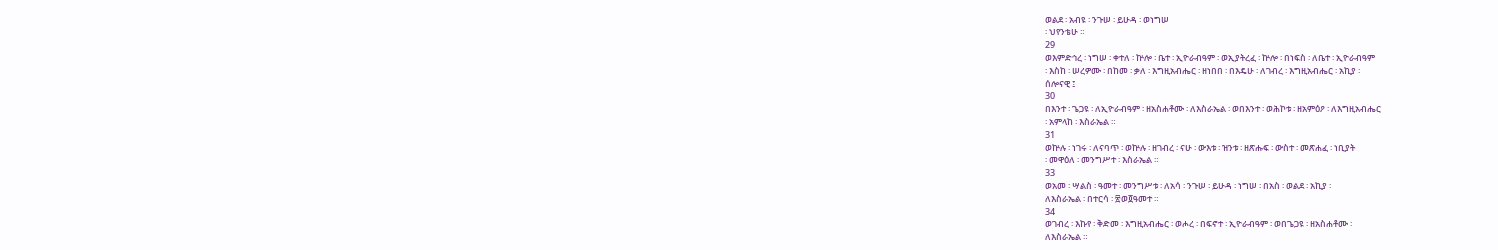ወልደ ፡ አብዩ ፡ ንጉሠ ፡ ይሁዳ ፡ ወነግሠ
፡ ህየንቴሁ ።
29
ወእምድኅረ ፡ ነግሠ ፡ ቀተለ ፡ ኵሎ ፡ ቤተ ፡ ኢዮራብዓም ፡ ወኢያትረፈ ፡ ኵሎ ፡ በነፍስ ፡ ለቤተ ፡ ኢዮራብዓም
፡ እስከ ፡ ሠረዎሙ ፡ በከመ ፡ ቃለ ፡ እግዚአብሔር ፡ ዘነበበ ፡ በእዴሁ ፡ ለገብረ ፡ እግዚአብሔር ፡ አኪያ ፡
ሰሎናዊ ፤
30
በእንተ ፡ ጌጋዩ ፡ ለኢዮራብዓም ፡ ዘአስሐቶሙ ፡ ለእስራኤል ፡ ወበእንተ ፡ ወሕኮቱ ፡ ዘአምዕዖ ፡ ለእግዚአብሔር
፡ አምላከ ፡ እስራኤል ።
31
ወኵሉ ፡ ነገሩ ፡ ለናባጥ ፡ ወኵሉ ፡ ዘገብረ ፡ ናሁ ፡ ውእቱ ፡ ዝንቱ ፡ ዘጽሑፍ ፡ ውስተ ፡ መጽሐፈ ፡ ነቢያት
፡ መዋዕለ ፡ መንግሥተ ፡ እስራኤል ።
33
ወአመ ፡ ሣልስ ፡ ዓመተ ፡ መንግሥቱ ፡ ለአሳ ፡ ንጉሠ ፡ ይሁዳ ፡ ነግሠ ፡ በአስ ፡ ወልደ ፡ አኪያ ፡
ለእስራኤል ፡ በተርሳ ፡ ፳ወ፬ዓመተ ።
34
ወገብረ ፡ እኩየ ፡ ቅድመ ፡ እግዚአብሔር ፡ ወሖረ ፡ በፍኖተ ፡ ኢዮራብዓም ፡ ወበጌጋዩ ፡ ዘአስሐቶሙ ፡
ለእስራኤል ።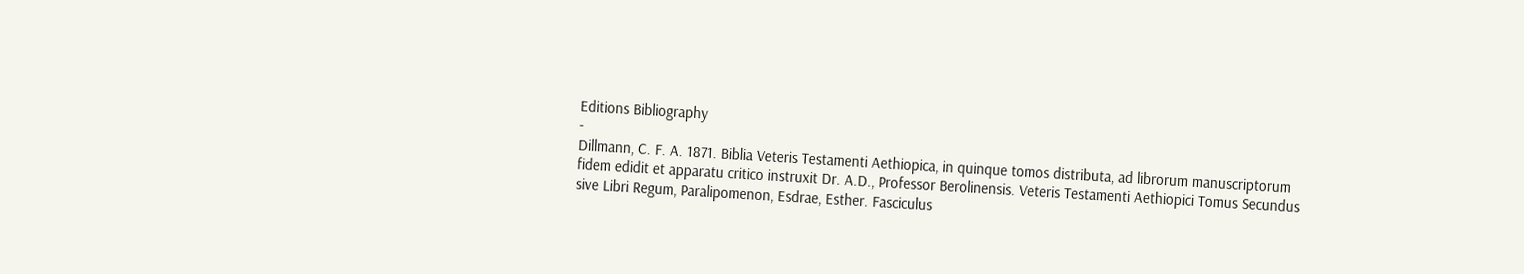Editions Bibliography
-
Dillmann, C. F. A. 1871. Biblia Veteris Testamenti Aethiopica, in quinque tomos distributa, ad librorum manuscriptorum fidem edidit et apparatu critico instruxit Dr. A.D., Professor Berolinensis. Veteris Testamenti Aethiopici Tomus Secundus sive Libri Regum, Paralipomenon, Esdrae, Esther. Fasciculus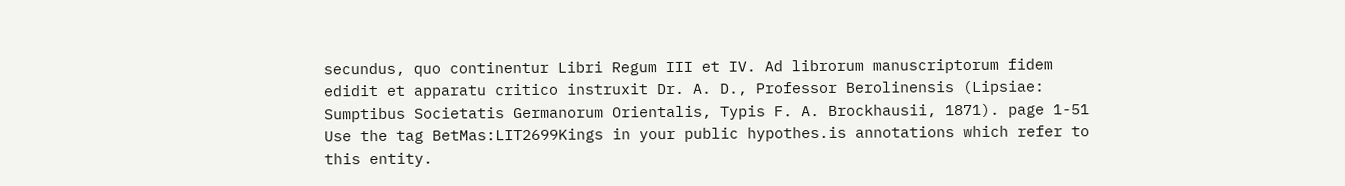secundus, quo continentur Libri Regum III et IV. Ad librorum manuscriptorum fidem edidit et apparatu critico instruxit Dr. A. D., Professor Berolinensis (Lipsiae: Sumptibus Societatis Germanorum Orientalis, Typis F. A. Brockhausii, 1871). page 1-51
Use the tag BetMas:LIT2699Kings in your public hypothes.is annotations which refer to this entity.